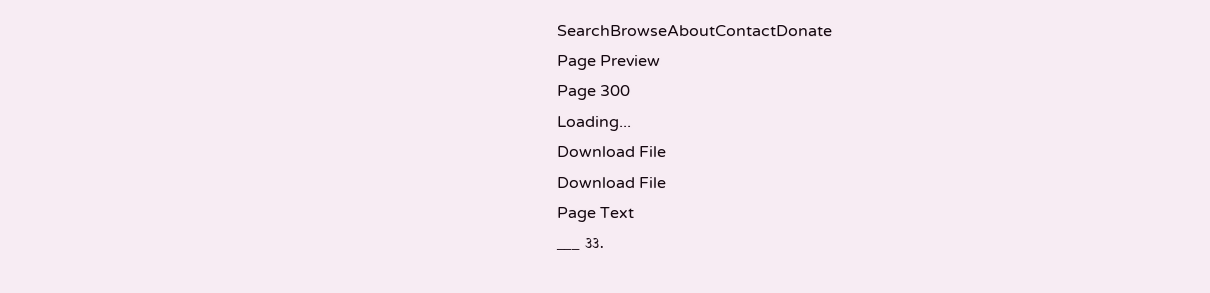SearchBrowseAboutContactDonate
Page Preview
Page 300
Loading...
Download File
Download File
Page Text
___ ૩૩.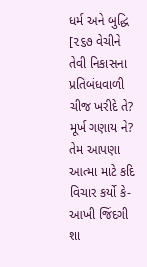ધર્મ અને બુદ્ધિ [૨૬૭ વેચીને તેવી નિકાસના પ્રતિબંધવાળી ચીજ ખરીદે તે? મૂર્ખ ગણાય ને? તેમ આપણા આત્મા માટે કદિ વિચાર કર્યો કે-આખી જિંદગી શા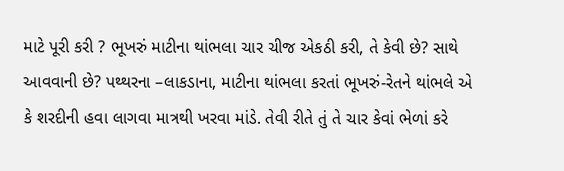માટે પૂરી કરી ? ભૂખરું માટીના થાંભલા ચાર ચીજ એકઠી કરી, તે કેવી છે? સાથે આવવાની છે? પથ્થરના –લાકડાના, માટીના થાંભલા કરતાં ભૂખરું-રેતને થાંભલે એ કે શરદીની હવા લાગવા માત્રથી ખરવા માંડે. તેવી રીતે તું તે ચાર કેવાં ભેળાં કરે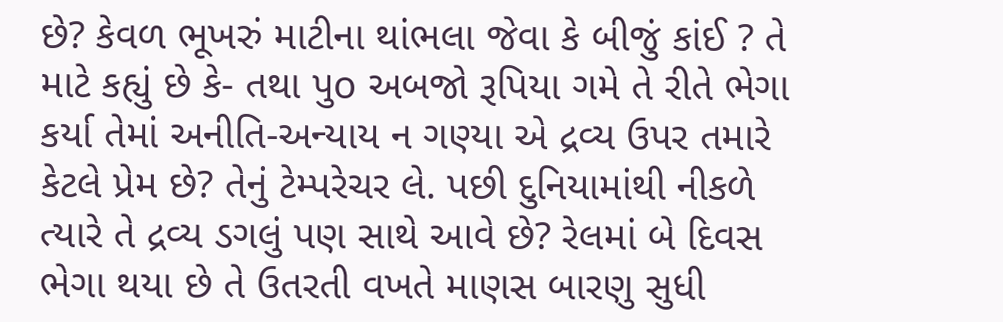છે? કેવળ ભૂખરું માટીના થાંભલા જેવા કે બીજું કાંઈ ? તે માટે કહ્યું છે કે- તથા પુo અબજો રૂપિયા ગમે તે રીતે ભેગા કર્યા તેમાં અનીતિ-અન્યાય ન ગણ્યા એ દ્રવ્ય ઉપર તમારે કેટલે પ્રેમ છે? તેનું ટેમ્પરેચર લે. પછી દુનિયામાંથી નીકળે ત્યારે તે દ્રવ્ય ડગલું પણ સાથે આવે છે? રેલમાં બે દિવસ ભેગા થયા છે તે ઉતરતી વખતે માણસ બારણુ સુધી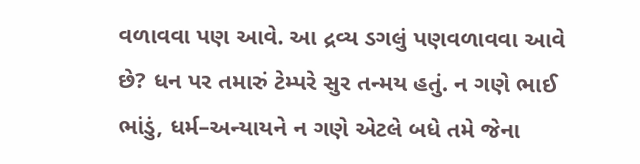વળાવવા પણ આવે. આ દ્રવ્ય ડગલું પણવળાવવા આવે છે? ધન પર તમારું ટેમ્પરે સુર તન્મય હતું. ન ગણે ભાઈ ભાંડું, ધર્મ–અન્યાયને ન ગણે એટલે બધે તમે જેના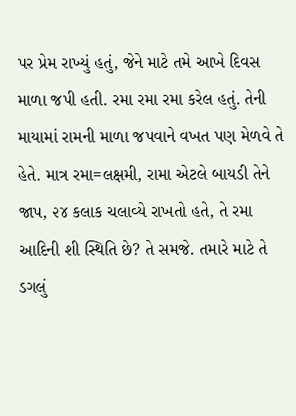પર પ્રેમ રાખ્યું હતું, જેને માટે તમે આખે દિવસ માળા જપી હતી. રમા રમા રમા કરેલ હતું. તેની માયામાં રામની માળા જપવાને વખત પણ મેળવે તે હેતે. માત્ર રમા=લક્ષમી, રામા એટલે બાયડી તેને જાપ, ૨૪ કલાક ચલાવ્યે રાખતો હતે, તે રમા આદિની શી સ્થિતિ છે? તે સમજે. તમારે માટે તે ડગલું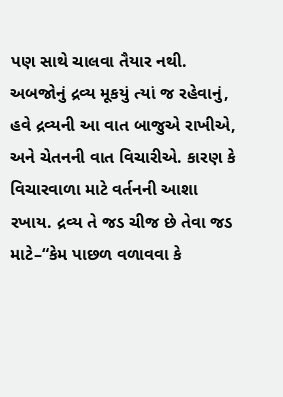પણ સાથે ચાલવા તૈયાર નથી. અબજોનું દ્રવ્ય મૂકયું ત્યાં જ રહેવાનું, હવે દ્રવ્યની આ વાત બાજુએ રાખીએ, અને ચેતનની વાત વિચારીએ. કારણ કે વિચારવાળા માટે વર્તનની આશા રખાય. દ્રવ્ય તે જડ ચીજ છે તેવા જડ માટે–“કેમ પાછળ વળાવવા કે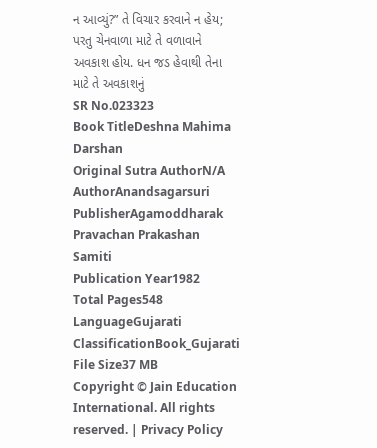ન આવ્યું?” તે વિચાર કરવાને ન હેય; પરતુ ચેનવાળા માટે તે વળાવાને અવકાશ હોય. ધન જડ હેવાથી તેના માટે તે અવકાશનું
SR No.023323
Book TitleDeshna Mahima Darshan
Original Sutra AuthorN/A
AuthorAnandsagarsuri
PublisherAgamoddharak Pravachan Prakashan Samiti
Publication Year1982
Total Pages548
LanguageGujarati
ClassificationBook_Gujarati
File Size37 MB
Copyright © Jain Education International. All rights reserved. | Privacy Policy